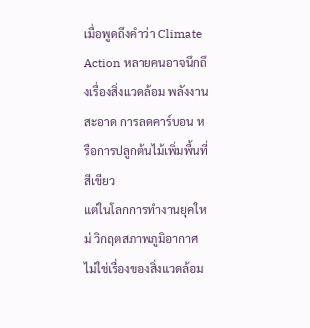เมื่อพูดถึงคำว่า Climate Action หลายคนอาจนึกถึงเรื่องสิ่งแวดล้อม พลังงานสะอาด การลดคาร์บอน หรือการปลูกต้นไม้เพิ่มพื้นที่สีเขียว
แต่ในโลกการทำงานยุคใหม่ วิกฤตสภาพภูมิอากาศไม่ใช่เรื่องของสิ่งแวดล้อม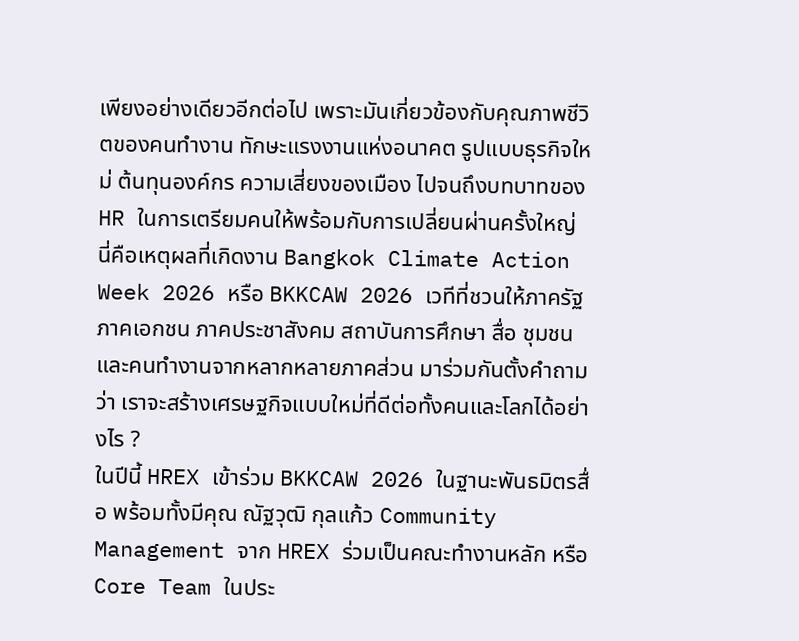เพียงอย่างเดียวอีกต่อไป เพราะมันเกี่ยวข้องกับคุณภาพชีวิตของคนทำงาน ทักษะแรงงานแห่งอนาคต รูปแบบธุรกิจใหม่ ต้นทุนองค์กร ความเสี่ยงของเมือง ไปจนถึงบทบาทของ HR ในการเตรียมคนให้พร้อมกับการเปลี่ยนผ่านครั้งใหญ่
นี่คือเหตุผลที่เกิดงาน Bangkok Climate Action Week 2026 หรือ BKKCAW 2026 เวทีที่ชวนให้ภาครัฐ ภาคเอกชน ภาคประชาสังคม สถาบันการศึกษา สื่อ ชุมชน และคนทำงานจากหลากหลายภาคส่วน มาร่วมกันตั้งคำถามว่า เราจะสร้างเศรษฐกิจแบบใหม่ที่ดีต่อทั้งคนและโลกได้อย่างไร ?
ในปีนี้ HREX เข้าร่วม BKKCAW 2026 ในฐานะพันธมิตรสื่อ พร้อมทั้งมีคุณ ณัฐวุฒิ กุลแก้ว Community Management จาก HREX ร่วมเป็นคณะทำงานหลัก หรือ Core Team ในประ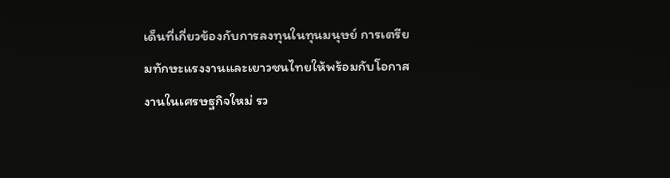เด็นที่เกี่ยวข้องกับการลงทุนในทุนมนุษย์ การเตรียมทักษะแรงงานและเยาวชนไทยให้พร้อมกับโอกาสงานในเศรษฐกิจใหม่ รว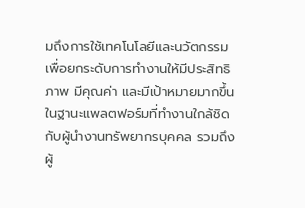มถึงการใช้เทคโนโลยีและนวัตกรรมเพื่อยกระดับการทำงานให้มีประสิทธิภาพ มีคุณค่า และมีเป้าหมายมากขึ้น
ในฐานะแพลตฟอร์มที่ทำงานใกล้ชิดกับผู้นำงานทรัพยากรบุคคล รวมถึงผู้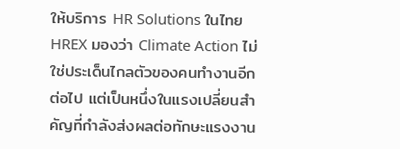ให้บริการ HR Solutions ในไทย HREX มองว่า Climate Action ไม่ใช่ประเด็นไกลตัวของคนทำงานอีกต่อไป แต่เป็นหนึ่งในแรงเปลี่ยนสำคัญที่กำลังส่งผลต่อทักษะแรงงาน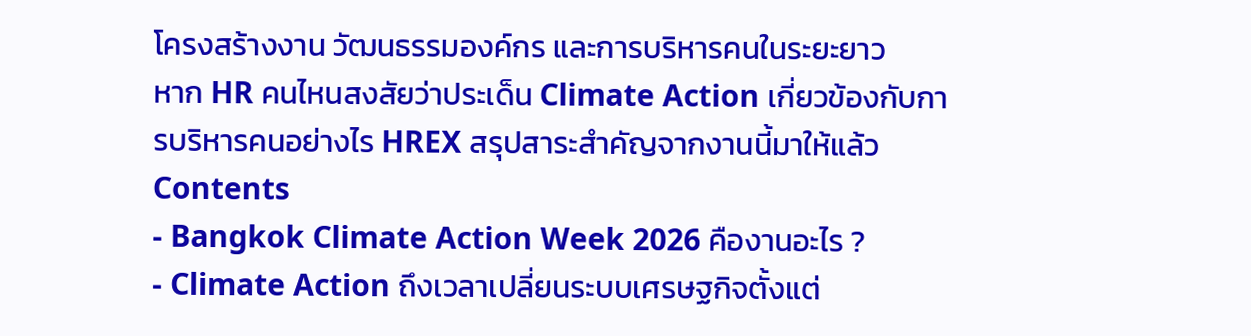โครงสร้างงาน วัฒนธรรมองค์กร และการบริหารคนในระยะยาว
หาก HR คนไหนสงสัยว่าประเด็น Climate Action เกี่ยวข้องกับการบริหารคนอย่างไร HREX สรุปสาระสำคัญจากงานนี้มาให้แล้ว
Contents
- Bangkok Climate Action Week 2026 คืองานอะไร ?
- Climate Action ถึงเวลาเปลี่ยนระบบเศรษฐกิจตั้งแต่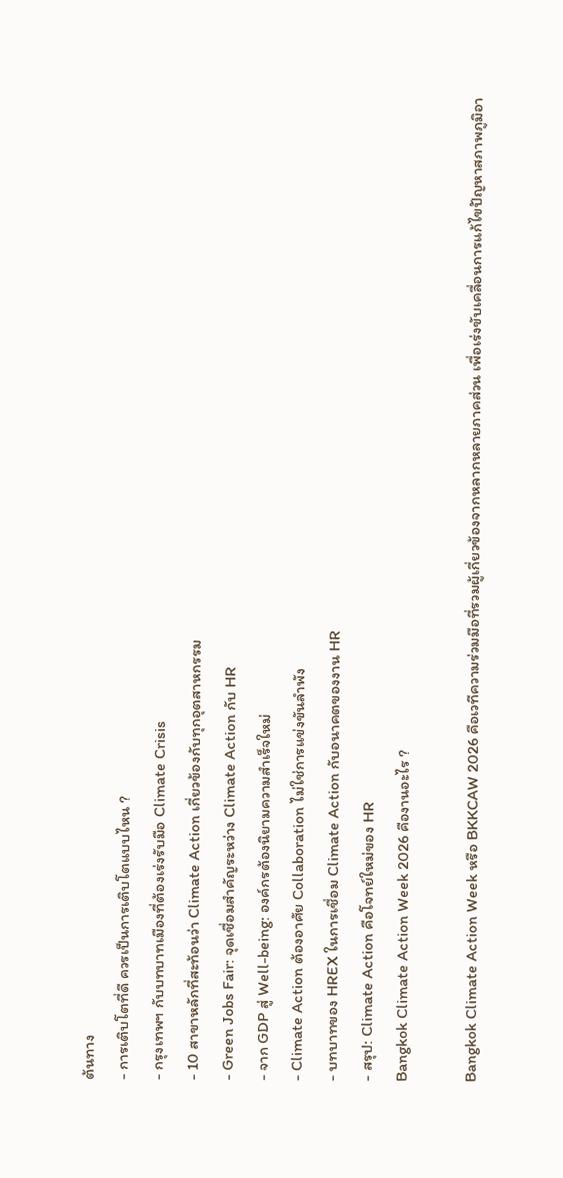ต้นทาง
- การเติบโตที่ดี ควรเป็นการเติบโตแบบไหน ?
- กรุงเทพฯ กับบทบาทเมืองที่ต้องเร่งรับมือ Climate Crisis
- 10 สาขาหลักที่สะท้อนว่า Climate Action เกี่ยวข้องกับทุกอุตสาหกรรม
- Green Jobs Fair: จุดเชื่อมสำคัญระหว่าง Climate Action กับ HR
- จาก GDP สู่ Well-being: องค์กรต้องนิยามความสำเร็จใหม่
- Climate Action ต้องอาศัย Collaboration ไม่ใช่การแข่งขันลำพัง
- บทบาทของ HREX ในการเชื่อม Climate Action กับอนาคตของงาน HR
- สรุป: Climate Action คือโจทย์ใหม่ของ HR
Bangkok Climate Action Week 2026 คืองานอะไร ?

Bangkok Climate Action Week หรือ BKKCAW 2026 คือเวทีความร่วมมือที่รวมผู้เกี่ยวข้องจากหลากหลายภาคส่วน เพื่อเร่งขับเคลื่อนการแก้ไขปัญหาสภาพภูมิอา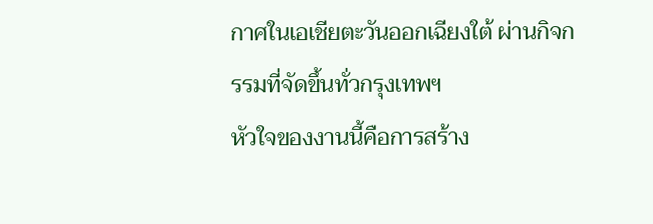กาศในเอเชียตะวันออกเฉียงใต้ ผ่านกิจกรรมที่จัดขึ้นทั่วกรุงเทพฯ
หัวใจของงานนี้คือการสร้าง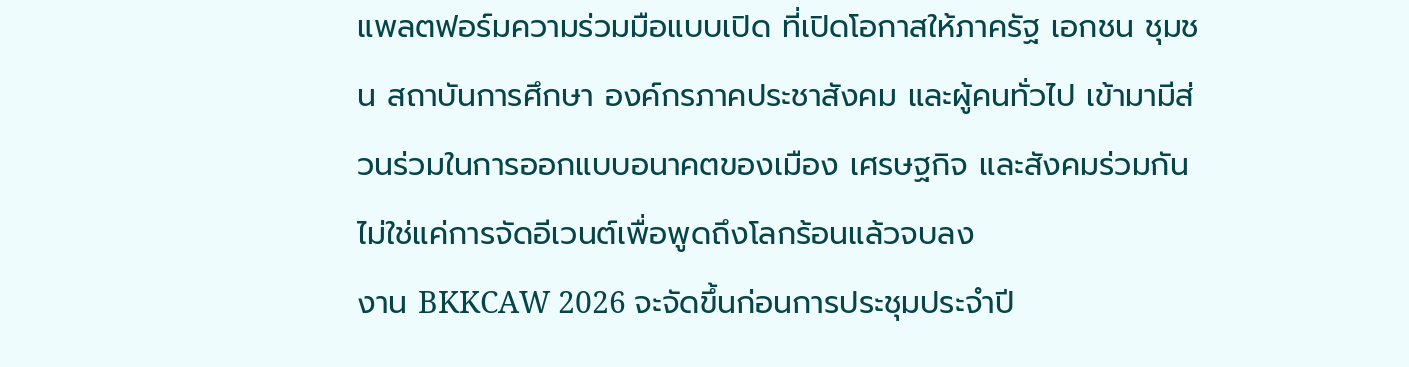แพลตฟอร์มความร่วมมือแบบเปิด ที่เปิดโอกาสให้ภาครัฐ เอกชน ชุมชน สถาบันการศึกษา องค์กรภาคประชาสังคม และผู้คนทั่วไป เข้ามามีส่วนร่วมในการออกแบบอนาคตของเมือง เศรษฐกิจ และสังคมร่วมกัน ไม่ใช่แค่การจัดอีเวนต์เพื่อพูดถึงโลกร้อนแล้วจบลง
งาน BKKCAW 2026 จะจัดขึ้นก่อนการประชุมประจำปี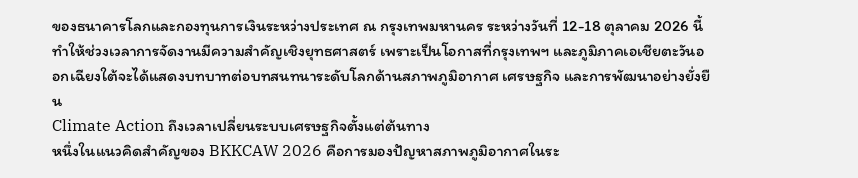ของธนาคารโลกและกองทุนการเงินระหว่างประเทศ ณ กรุงเทพมหานคร ระหว่างวันที่ 12-18 ตุลาคม 2026 นี้ ทำให้ช่วงเวลาการจัดงานมีความสำคัญเชิงยุทธศาสตร์ เพราะเป็นโอกาสที่กรุงเทพฯ และภูมิภาคเอเชียตะวันออกเฉียงใต้จะได้แสดงบทบาทต่อบทสนทนาระดับโลกด้านสภาพภูมิอากาศ เศรษฐกิจ และการพัฒนาอย่างยั่งยืน
Climate Action ถึงเวลาเปลี่ยนระบบเศรษฐกิจตั้งแต่ต้นทาง
หนึ่งในแนวคิดสำคัญของ BKKCAW 2026 คือการมองปัญหาสภาพภูมิอากาศในระ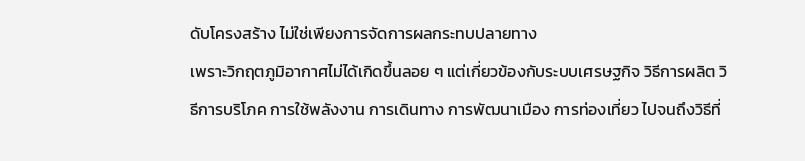ดับโครงสร้าง ไม่ใช่เพียงการจัดการผลกระทบปลายทาง
เพราะวิกฤตภูมิอากาศไม่ได้เกิดขึ้นลอย ๆ แต่เกี่ยวข้องกับระบบเศรษฐกิจ วิธีการผลิต วิธีการบริโภค การใช้พลังงาน การเดินทาง การพัฒนาเมือง การท่องเที่ยว ไปจนถึงวิธีที่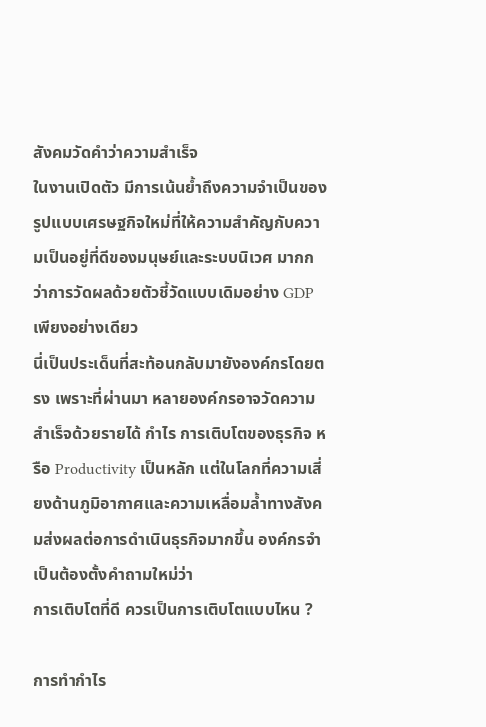สังคมวัดคำว่าความสำเร็จ
ในงานเปิดตัว มีการเน้นย้ำถึงความจำเป็นของรูปแบบเศรษฐกิจใหม่ที่ให้ความสำคัญกับความเป็นอยู่ที่ดีของมนุษย์และระบบนิเวศ มากกว่าการวัดผลด้วยตัวชี้วัดแบบเดิมอย่าง GDP เพียงอย่างเดียว
นี่เป็นประเด็นที่สะท้อนกลับมายังองค์กรโดยตรง เพราะที่ผ่านมา หลายองค์กรอาจวัดความสำเร็จด้วยรายได้ กำไร การเติบโตของธุรกิจ หรือ Productivity เป็นหลัก แต่ในโลกที่ความเสี่ยงด้านภูมิอากาศและความเหลื่อมล้ำทางสังคมส่งผลต่อการดำเนินธุรกิจมากขึ้น องค์กรจำเป็นต้องตั้งคำถามใหม่ว่า
การเติบโตที่ดี ควรเป็นการเติบโตแบบไหน ?

การทำกำไร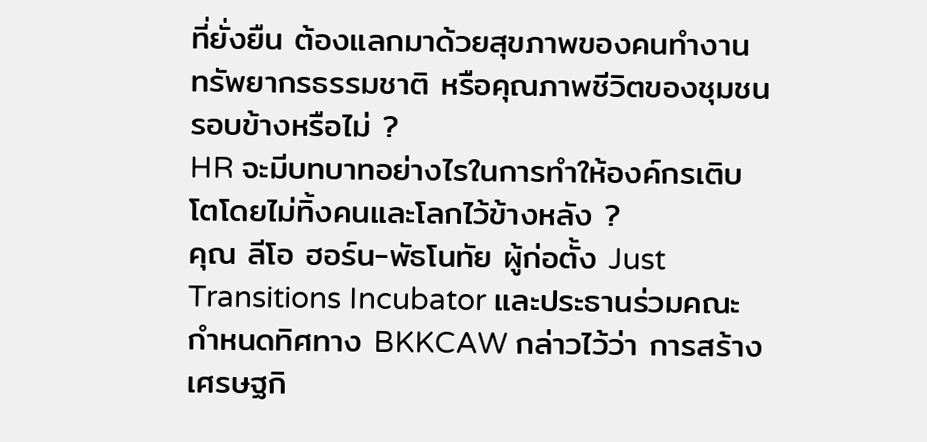ที่ยั่งยืน ต้องแลกมาด้วยสุขภาพของคนทำงาน ทรัพยากรธรรมชาติ หรือคุณภาพชีวิตของชุมชนรอบข้างหรือไม่ ?
HR จะมีบทบาทอย่างไรในการทำให้องค์กรเติบโตโดยไม่ทิ้งคนและโลกไว้ข้างหลัง ?
คุณ ลีโอ ฮอร์น-พัธโนทัย ผู้ก่อตั้ง Just Transitions Incubator และประธานร่วมคณะกำหนดทิศทาง BKKCAW กล่าวไว้ว่า การสร้างเศรษฐกิ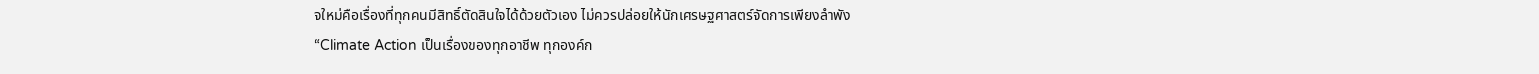จใหม่คือเรื่องที่ทุกคนมีสิทธิ์ตัดสินใจได้ด้วยตัวเอง ไม่ควรปล่อยให้นักเศรษฐศาสตร์จัดการเพียงลำพัง
“Climate Action เป็นเรื่องของทุกอาชีพ ทุกองค์ก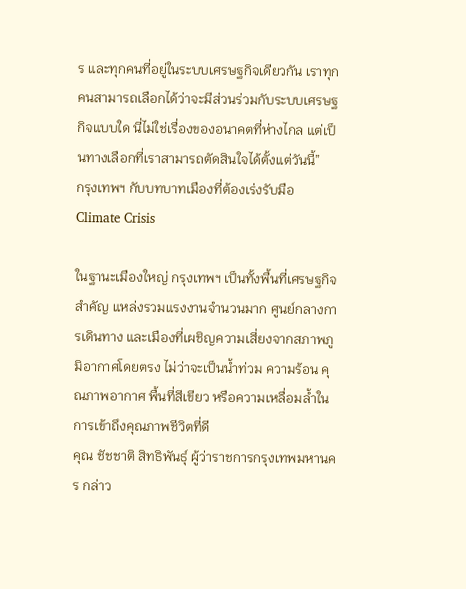ร และทุกคนที่อยู่ในระบบเศรษฐกิจเดียวกัน เราทุกคนสามารถเลือกได้ว่าจะมีส่วนร่วมกับระบบเศรษฐกิจแบบใด นี่ไม่ใช่เรื่องของอนาคตที่ห่างไกล แต่เป็นทางเลือกที่เราสามารถตัดสินใจได้ตั้งแต่วันนี้”
กรุงเทพฯ กับบทบาทเมืองที่ต้องเร่งรับมือ Climate Crisis

ในฐานะเมืองใหญ่ กรุงเทพฯ เป็นทั้งพื้นที่เศรษฐกิจสำคัญ แหล่งรวมแรงงานจำนวนมาก ศูนย์กลางการเดินทาง และเมืองที่เผชิญความเสี่ยงจากสภาพภูมิอากาศโดยตรง ไม่ว่าจะเป็นน้ำท่วม ความร้อน คุณภาพอากาศ พื้นที่สีเขียว หรือความเหลื่อมล้ำในการเข้าถึงคุณภาพชีวิตที่ดี
คุณ ชัชชาติ สิทธิพันธุ์ ผู้ว่าราชการกรุงเทพมหานคร กล่าว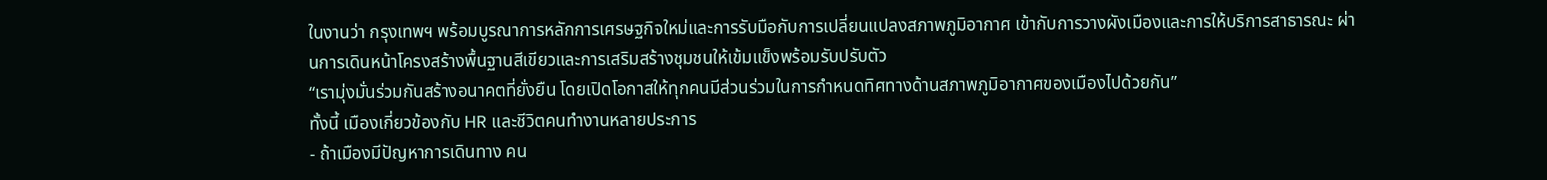ในงานว่า กรุงเทพฯ พร้อมบูรณาการหลักการเศรษฐกิจใหม่และการรับมือกับการเปลี่ยนแปลงสภาพภูมิอากาศ เข้ากับการวางผังเมืองและการให้บริการสาธารณะ ผ่านการเดินหน้าโครงสร้างพื้นฐานสีเขียวและการเสริมสร้างชุมชนให้เข้มแข็งพร้อมรับปรับตัว
“เรามุ่งมั่นร่วมกันสร้างอนาคตที่ยั่งยืน โดยเปิดโอกาสให้ทุกคนมีส่วนร่วมในการกำหนดทิศทางด้านสภาพภูมิอากาศของเมืองไปด้วยกัน”
ทั้งนี้ เมืองเกี่ยวข้องกับ HR และชีวิตคนทำงานหลายประการ
- ถ้าเมืองมีปัญหาการเดินทาง คน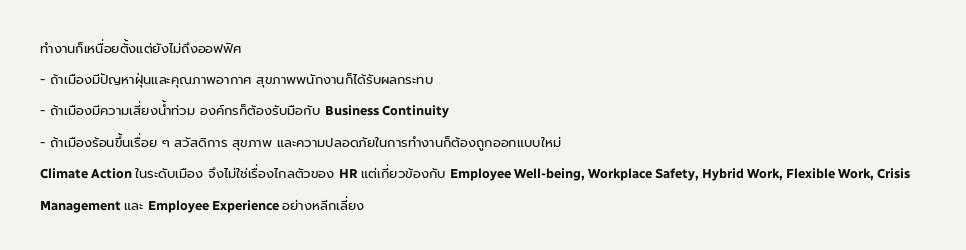ทำงานก็เหนื่อยตั้งแต่ยังไม่ถึงออฟฟิศ
- ถ้าเมืองมีปัญหาฝุ่นและคุณภาพอากาศ สุขภาพพนักงานก็ได้รับผลกระทบ
- ถ้าเมืองมีความเสี่ยงน้ำท่วม องค์กรก็ต้องรับมือกับ Business Continuity
- ถ้าเมืองร้อนขึ้นเรื่อย ๆ สวัสดิการ สุขภาพ และความปลอดภัยในการทำงานก็ต้องถูกออกแบบใหม่
Climate Action ในระดับเมือง จึงไม่ใช่เรื่องไกลตัวของ HR แต่เกี่ยวข้องกับ Employee Well-being, Workplace Safety, Hybrid Work, Flexible Work, Crisis Management และ Employee Experience อย่างหลีกเลี่ยง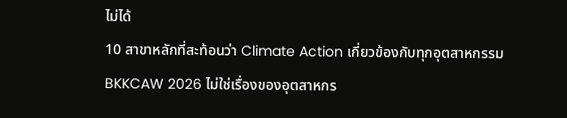ไม่ได้
10 สาขาหลักที่สะท้อนว่า Climate Action เกี่ยวข้องกับทุกอุตสาหกรรม
BKKCAW 2026 ไม่ใช่เรื่องของอุตสาหกร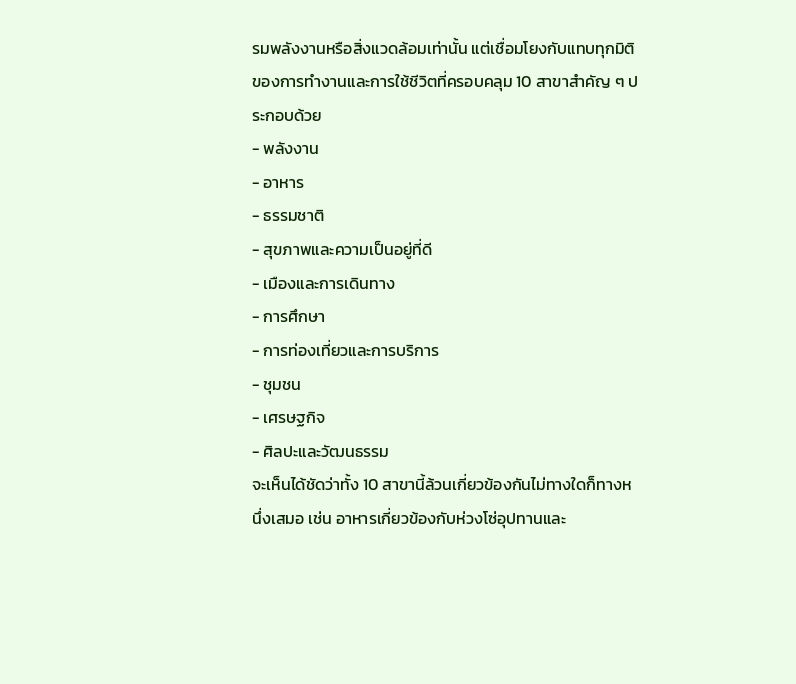รมพลังงานหรือสิ่งแวดล้อมเท่านั้น แต่เชื่อมโยงกับแทบทุกมิติของการทำงานและการใช้ชีวิตที่ครอบคลุม 10 สาขาสำคัญ ๆ ประกอบด้วย
- พลังงาน
- อาหาร
- ธรรมชาติ
- สุขภาพและความเป็นอยู่ที่ดี
- เมืองและการเดินทาง
- การศึกษา
- การท่องเที่ยวและการบริการ
- ชุมชน
- เศรษฐกิจ
- ศิลปะและวัฒนธรรม
จะเห็นได้ชัดว่าทั้ง 10 สาขานี้ล้วนเกี่ยวข้องกันไม่ทางใดก็ทางหนึ่งเสมอ เช่น อาหารเกี่ยวข้องกับห่วงโซ่อุปทานและ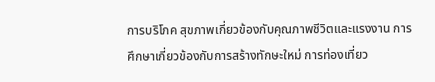การบริโภค สุขภาพเกี่ยวข้องกับคุณภาพชีวิตและแรงงาน การศึกษาเกี่ยวข้องกับการสร้างทักษะใหม่ การท่องเที่ยว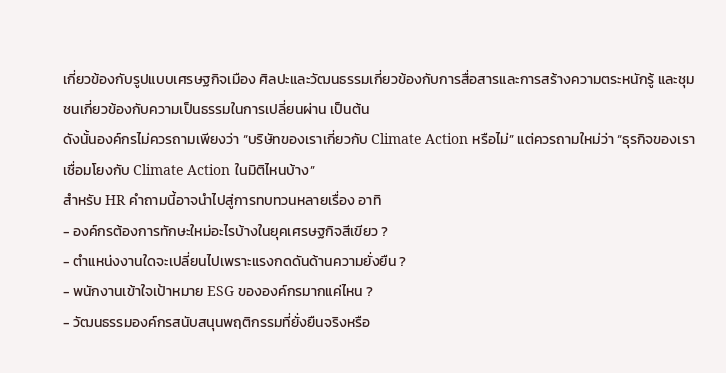เกี่ยวข้องกับรูปแบบเศรษฐกิจเมือง ศิลปะและวัฒนธรรมเกี่ยวข้องกับการสื่อสารและการสร้างความตระหนักรู้ และชุมชนเกี่ยวข้องกับความเป็นธรรมในการเปลี่ยนผ่าน เป็นต้น
ดังนั้นองค์กรไม่ควรถามเพียงว่า “บริษัทของเราเกี่ยวกับ Climate Action หรือไม่” แต่ควรถามใหม่ว่า “ธุรกิจของเราเชื่อมโยงกับ Climate Action ในมิติไหนบ้าง”
สำหรับ HR คำถามนี้อาจนำไปสู่การทบทวนหลายเรื่อง อาทิ
- องค์กรต้องการทักษะใหม่อะไรบ้างในยุคเศรษฐกิจสีเขียว ?
- ตำแหน่งงานใดจะเปลี่ยนไปเพราะแรงกดดันด้านความยั่งยืน ?
- พนักงานเข้าใจเป้าหมาย ESG ขององค์กรมากแค่ไหน ?
- วัฒนธรรมองค์กรสนับสนุนพฤติกรรมที่ยั่งยืนจริงหรือ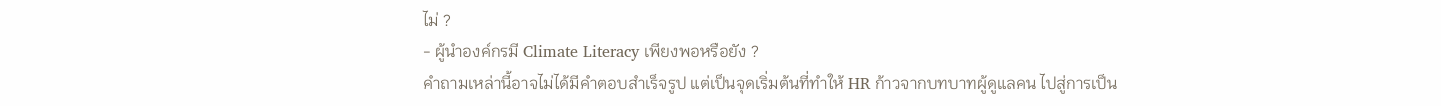ไม่ ?
- ผู้นำองค์กรมี Climate Literacy เพียงพอหรือยัง ?
คำถามเหล่านี้อาจไม่ได้มีคำตอบสำเร็จรูป แต่เป็นจุดเริ่มต้นที่ทำให้ HR ก้าวจากบทบาทผู้ดูแลคน ไปสู่การเป็น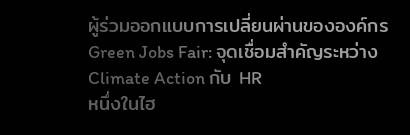ผู้ร่วมออกแบบการเปลี่ยนผ่านขององค์กร
Green Jobs Fair: จุดเชื่อมสำคัญระหว่าง Climate Action กับ HR
หนึ่งในไฮ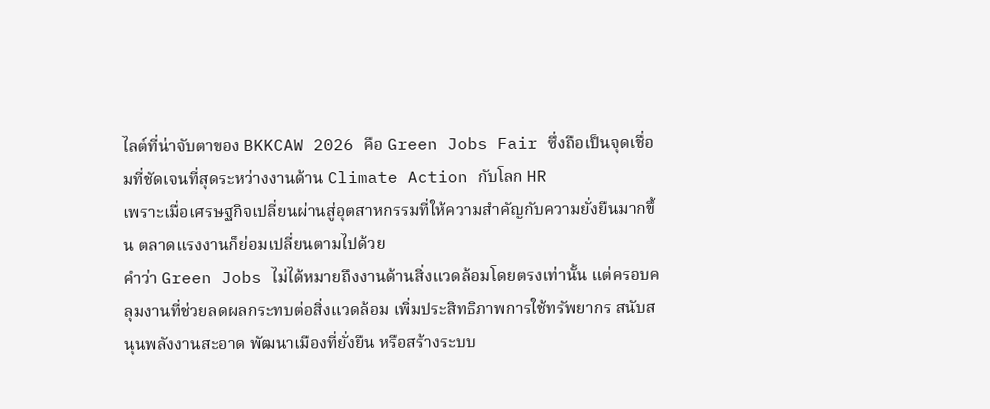ไลต์ที่น่าจับตาของ BKKCAW 2026 คือ Green Jobs Fair ซึ่งถือเป็นจุดเชื่อมที่ชัดเจนที่สุดระหว่างงานด้าน Climate Action กับโลก HR
เพราะเมื่อเศรษฐกิจเปลี่ยนผ่านสู่อุตสาหกรรมที่ให้ความสำคัญกับความยั่งยืนมากขึ้น ตลาดแรงงานก็ย่อมเปลี่ยนตามไปด้วย
คำว่า Green Jobs ไม่ได้หมายถึงงานด้านสิ่งแวดล้อมโดยตรงเท่านั้น แต่ครอบคลุมงานที่ช่วยลดผลกระทบต่อสิ่งแวดล้อม เพิ่มประสิทธิภาพการใช้ทรัพยากร สนับสนุนพลังงานสะอาด พัฒนาเมืองที่ยั่งยืน หรือสร้างระบบ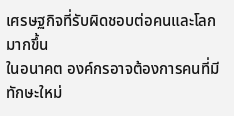เศรษฐกิจที่รับผิดชอบต่อคนและโลกมากขึ้น
ในอนาคต องค์กรอาจต้องการคนที่มีทักษะใหม่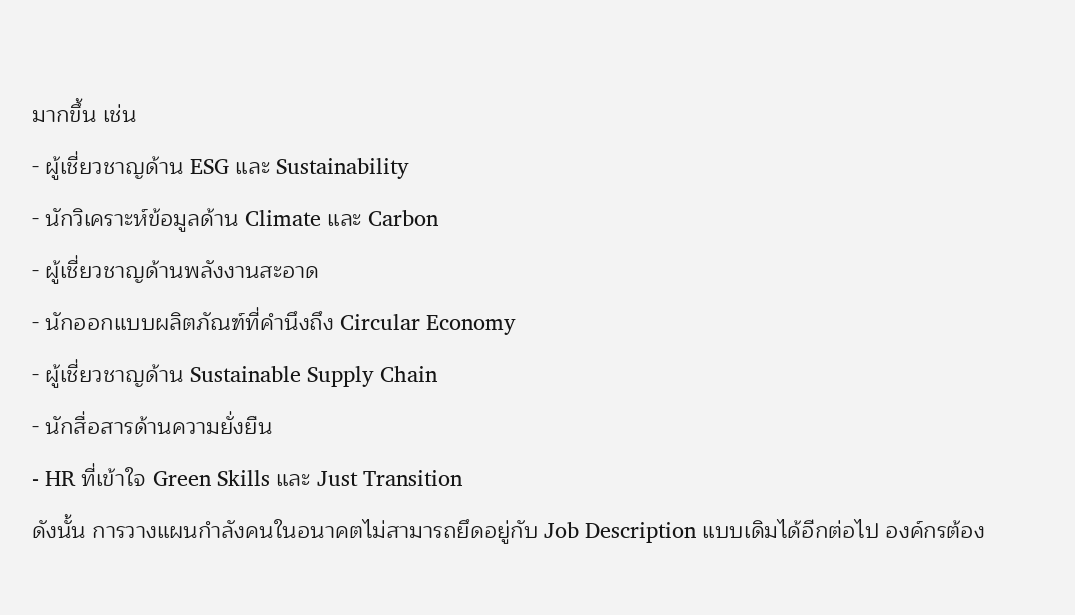มากขึ้น เช่น
- ผู้เชี่ยวชาญด้าน ESG และ Sustainability
- นักวิเคราะห์ข้อมูลด้าน Climate และ Carbon
- ผู้เชี่ยวชาญด้านพลังงานสะอาด
- นักออกแบบผลิตภัณฑ์ที่คำนึงถึง Circular Economy
- ผู้เชี่ยวชาญด้าน Sustainable Supply Chain
- นักสื่อสารด้านความยั่งยืน
- HR ที่เข้าใจ Green Skills และ Just Transition
ดังนั้น การวางแผนกำลังคนในอนาคตไม่สามารถยึดอยู่กับ Job Description แบบเดิมได้อีกต่อไป องค์กรต้อง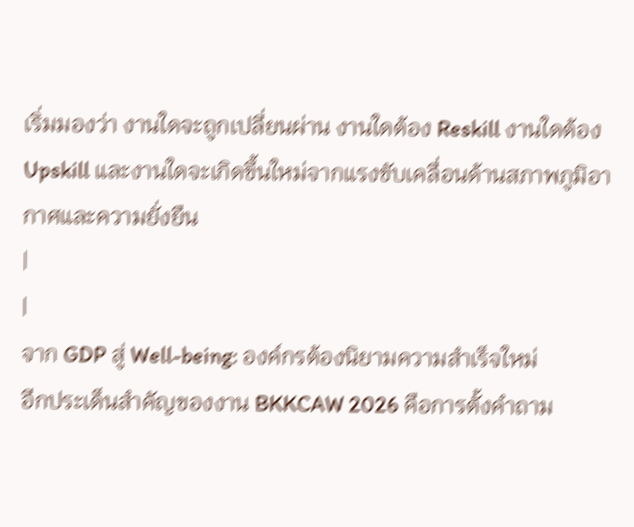เริ่มมองว่า งานใดจะถูกเปลี่ยนผ่าน งานใดต้อง Reskill งานใดต้อง Upskill และงานใดจะเกิดขึ้นใหม่จากแรงขับเคลื่อนด้านสภาพภูมิอากาศและความยั่งยืน
|
|
จาก GDP สู่ Well-being: องค์กรต้องนิยามความสำเร็จใหม่
อีกประเด็นสำคัญของงาน BKKCAW 2026 คือการตั้งคำถาม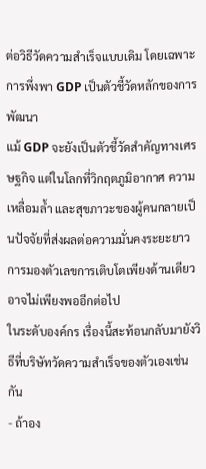ต่อวิธีวัดความสำเร็จแบบเดิม โดยเฉพาะการพึ่งพา GDP เป็นตัวชี้วัดหลักของการพัฒนา
แม้ GDP จะยังเป็นตัวชี้วัดสำคัญทางเศรษฐกิจ แต่ในโลกที่วิกฤตภูมิอากาศ ความเหลื่อมล้ำ และสุขภาวะของผู้คนกลายเป็นปัจจัยที่ส่งผลต่อความมั่นคงระยะยาว การมองตัวเลขการเติบโตเพียงด้านเดียวอาจไม่เพียงพออีกต่อไป
ในระดับองค์กร เรื่องนี้สะท้อนกลับมายังวิธีที่บริษัทวัดความสำเร็จของตัวเองเช่นกัน
- ถ้าอง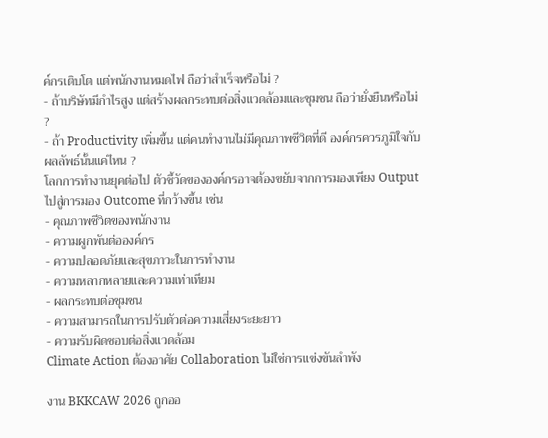ค์กรเติบโต แต่พนักงานหมดไฟ ถือว่าสำเร็จหรือไม่ ?
- ถ้าบริษัทมีกำไรสูง แต่สร้างผลกระทบต่อสิ่งแวดล้อมและชุมชน ถือว่ายั่งยืนหรือไม่ ?
- ถ้า Productivity เพิ่มขึ้น แต่คนทำงานไม่มีคุณภาพชีวิตที่ดี องค์กรควรภูมิใจกับผลลัพธ์นั้นแค่ไหน ?
โลกการทำงานยุคต่อไป ตัวชี้วัดขององค์กรอาจต้องขยับจากการมองเพียง Output ไปสู่การมอง Outcome ที่กว้างขึ้น เช่น
- คุณภาพชีวิตของพนักงาน
- ความผูกพันต่อองค์กร
- ความปลอดภัยและสุขภาวะในการทำงาน
- ความหลากหลายและความเท่าเทียม
- ผลกระทบต่อชุมชน
- ความสามารถในการปรับตัวต่อความเสี่ยงระยะยาว
- ความรับผิดชอบต่อสิ่งแวดล้อม
Climate Action ต้องอาศัย Collaboration ไม่ใช่การแข่งขันลำพัง

งาน BKKCAW 2026 ถูกออ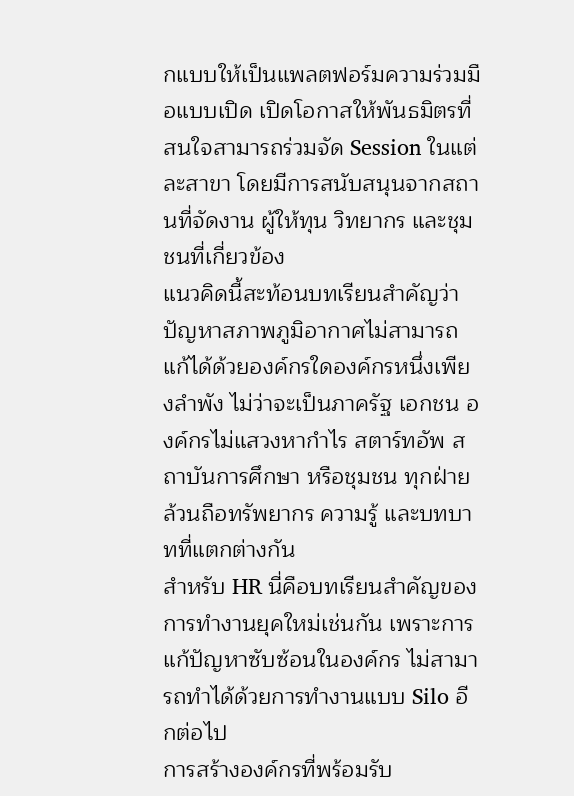กแบบให้เป็นแพลตฟอร์มความร่วมมือแบบเปิด เปิดโอกาสให้พันธมิตรที่สนใจสามารถร่วมจัด Session ในแต่ละสาขา โดยมีการสนับสนุนจากสถานที่จัดงาน ผู้ให้ทุน วิทยากร และชุมชนที่เกี่ยวข้อง
แนวคิดนี้สะท้อนบทเรียนสำคัญว่า ปัญหาสภาพภูมิอากาศไม่สามารถแก้ได้ด้วยองค์กรใดองค์กรหนึ่งเพียงลำพัง ไม่ว่าจะเป็นภาครัฐ เอกชน องค์กรไม่แสวงหากำไร สตาร์ทอัพ สถาบันการศึกษา หรือชุมชน ทุกฝ่ายล้วนถือทรัพยากร ความรู้ และบทบาทที่แตกต่างกัน
สำหรับ HR นี่คือบทเรียนสำคัญของการทำงานยุคใหม่เช่นกัน เพราะการแก้ปัญหาซับซ้อนในองค์กร ไม่สามารถทำได้ด้วยการทำงานแบบ Silo อีกต่อไป
การสร้างองค์กรที่พร้อมรับ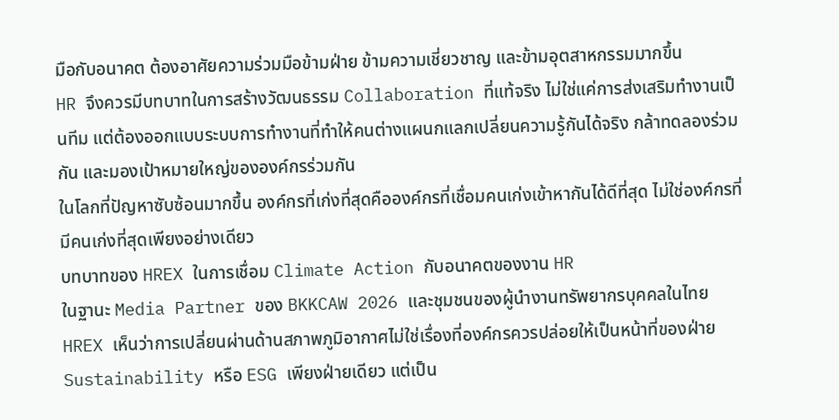มือกับอนาคต ต้องอาศัยความร่วมมือข้ามฝ่าย ข้ามความเชี่ยวชาญ และข้ามอุตสาหกรรมมากขึ้น
HR จึงควรมีบทบาทในการสร้างวัฒนธรรม Collaboration ที่แท้จริง ไม่ใช่แค่การส่งเสริมทำงานเป็นทีม แต่ต้องออกแบบระบบการทำงานที่ทำให้คนต่างแผนกแลกเปลี่ยนความรู้กันได้จริง กล้าทดลองร่วมกัน และมองเป้าหมายใหญ่ขององค์กรร่วมกัน
ในโลกที่ปัญหาซับซ้อนมากขึ้น องค์กรที่เก่งที่สุดคือองค์กรที่เชื่อมคนเก่งเข้าหากันได้ดีที่สุด ไม่ใช่องค์กรที่มีคนเก่งที่สุดเพียงอย่างเดียว
บทบาทของ HREX ในการเชื่อม Climate Action กับอนาคตของงาน HR
ในฐานะ Media Partner ของ BKKCAW 2026 และชุมชนของผู้นำงานทรัพยากรบุคคลในไทย HREX เห็นว่าการเปลี่ยนผ่านด้านสภาพภูมิอากาศไม่ใช่เรื่องที่องค์กรควรปล่อยให้เป็นหน้าที่ของฝ่าย Sustainability หรือ ESG เพียงฝ่ายเดียว แต่เป็น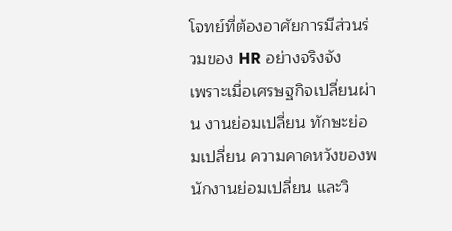โจทย์ที่ต้องอาศัยการมีส่วนร่วมของ HR อย่างจริงจัง
เพราะเมื่อเศรษฐกิจเปลี่ยนผ่าน งานย่อมเปลี่ยน ทักษะย่อมเปลี่ยน ความคาดหวังของพนักงานย่อมเปลี่ยน และวิ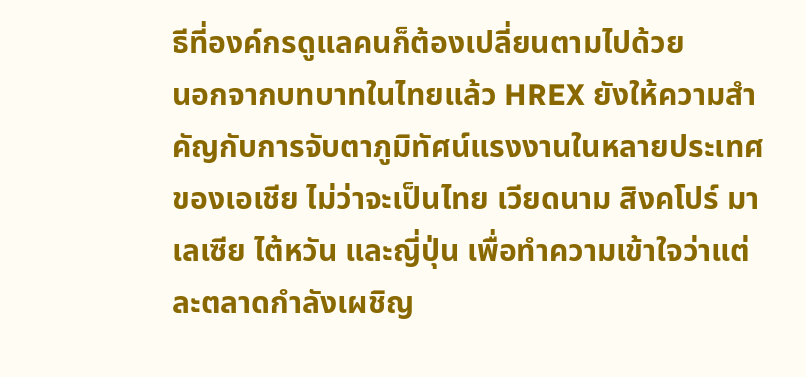ธีที่องค์กรดูแลคนก็ต้องเปลี่ยนตามไปด้วย
นอกจากบทบาทในไทยแล้ว HREX ยังให้ความสำคัญกับการจับตาภูมิทัศน์แรงงานในหลายประเทศของเอเชีย ไม่ว่าจะเป็นไทย เวียดนาม สิงคโปร์ มาเลเซีย ไต้หวัน และญี่ปุ่น เพื่อทำความเข้าใจว่าแต่ละตลาดกำลังเผชิญ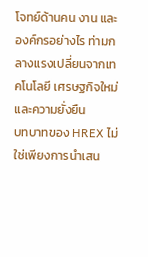โจทย์ด้านคน งาน และองค์กรอย่างไร ท่ามกลางแรงเปลี่ยนจากเทคโนโลยี เศรษฐกิจใหม่ และความยั่งยืน
บทบาทของ HREX ไม่ใช่เพียงการนำเสน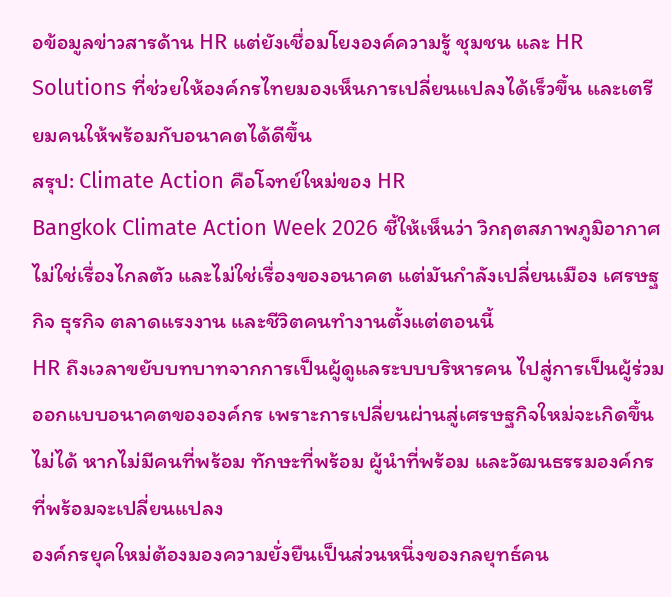อข้อมูลข่าวสารด้าน HR แต่ยังเชื่อมโยงองค์ความรู้ ชุมชน และ HR Solutions ที่ช่วยให้องค์กรไทยมองเห็นการเปลี่ยนแปลงได้เร็วขึ้น และเตรียมคนให้พร้อมกับอนาคตได้ดีขึ้น
สรุป: Climate Action คือโจทย์ใหม่ของ HR
Bangkok Climate Action Week 2026 ชี้ให้เห็นว่า วิกฤตสภาพภูมิอากาศไม่ใช่เรื่องไกลตัว และไม่ใช่เรื่องของอนาคต แต่มันกำลังเปลี่ยนเมือง เศรษฐกิจ ธุรกิจ ตลาดแรงงาน และชีวิตคนทำงานตั้งแต่ตอนนี้
HR ถึงเวลาขยับบทบาทจากการเป็นผู้ดูแลระบบบริหารคน ไปสู่การเป็นผู้ร่วมออกแบบอนาคตขององค์กร เพราะการเปลี่ยนผ่านสู่เศรษฐกิจใหม่จะเกิดขึ้นไม่ได้ หากไม่มีคนที่พร้อม ทักษะที่พร้อม ผู้นำที่พร้อม และวัฒนธรรมองค์กรที่พร้อมจะเปลี่ยนแปลง
องค์กรยุคใหม่ต้องมองความยั่งยืนเป็นส่วนหนึ่งของกลยุทธ์คน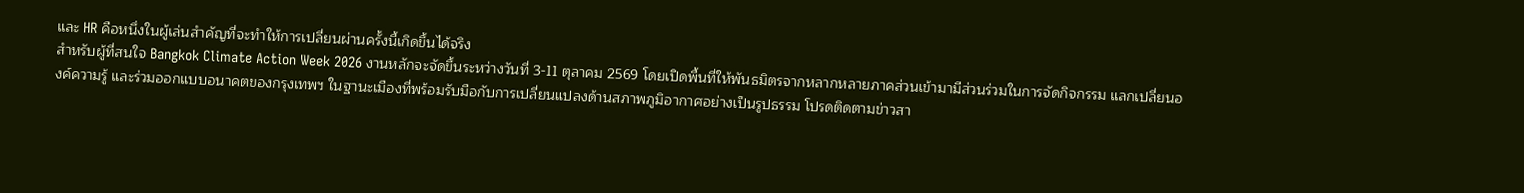และ HR คือหนึ่งในผู้เล่นสำคัญที่จะทำให้การเปลี่ยนผ่านครั้งนี้เกิดขึ้นได้จริง
สำหรับผู้ที่สนใจ Bangkok Climate Action Week 2026 งานหลักจะจัดขึ้นระหว่างวันที่ 3-11 ตุลาคม 2569 โดยเปิดพื้นที่ให้พันธมิตรจากหลากหลายภาคส่วนเข้ามามีส่วนร่วมในการจัดกิจกรรม แลกเปลี่ยนองค์ความรู้ และร่วมออกแบบอนาคตของกรุงเทพฯ ในฐานะเมืองที่พร้อมรับมือกับการเปลี่ยนแปลงด้านสภาพภูมิอากาศอย่างเป็นรูปธรรม โปรดติดตามข่าวสา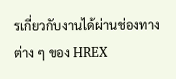รเกี่ยวกับงานได้ผ่านช่องทางต่าง ๆ ของ HREX